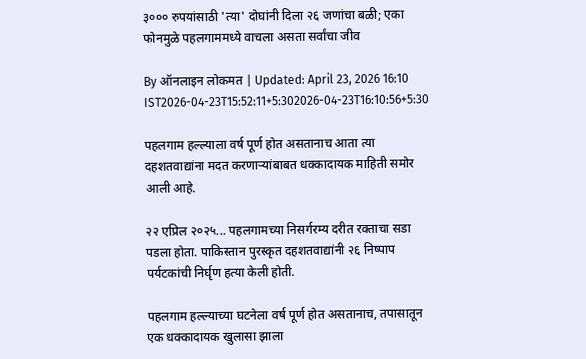३००० रुपयांसाठी 'त्या' दोघांनी दिला २६ जणांचा बळी; एका फोनमुळे पहलगाममध्ये वाचला असता सर्वांचा जीव

By ऑनलाइन लोकमत | Updated: April 23, 2026 16:10 IST2026-04-23T15:52:11+5:302026-04-23T16:10:56+5:30

पहलगाम हल्ल्याला वर्ष पूर्ण होत असतानाच आता त्या दहशतवाद्यांना मदत करणाऱ्यांबाबत धक्कादायक माहिती समोर आली आहे.

२२ एप्रिल २०२५... पहलगामच्या निसर्गरम्य दरीत रक्ताचा सडा पडला होता. पाकिस्तान पुरस्कृत दहशतवाद्यांनी २६ निष्पाप पर्यटकांची निर्घृण हत्या केली होती.

पहलगाम हल्ल्याच्या घटनेला वर्ष पूर्ण होत असतानाच, तपासातून एक धक्कादायक खुलासा झाला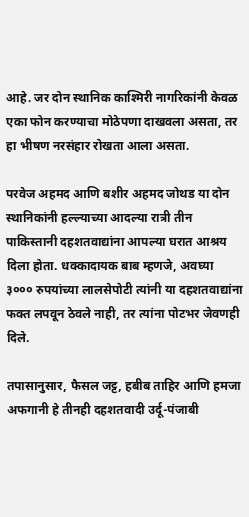आहे. जर दोन स्थानिक काश्मिरी नागरिकांनी केवळ एका फोन करण्याचा मोठेपणा दाखवला असता, तर हा भीषण नरसंहार रोखता आला असता.

परवेज अहमद आणि बशीर अहमद जोथड या दोन स्थानिकांनी हल्ल्याच्या आदल्या रात्री तीन पाकिस्तानी दहशतवाद्यांना आपल्या घरात आश्रय दिला होता. धक्कादायक बाब म्हणजे, अवघ्या ३००० रुपयांच्या लालसेपोटी त्यांनी या दहशतवाद्यांना फक्त लपवून ठेवले नाही, तर त्यांना पोटभर जेवणही दिले.

तपासानुसार, फैसल जट्ट, हबीब ताहिर आणि हमजा अफगानी हे तीनही दहशतवादी उर्दू-पंजाबी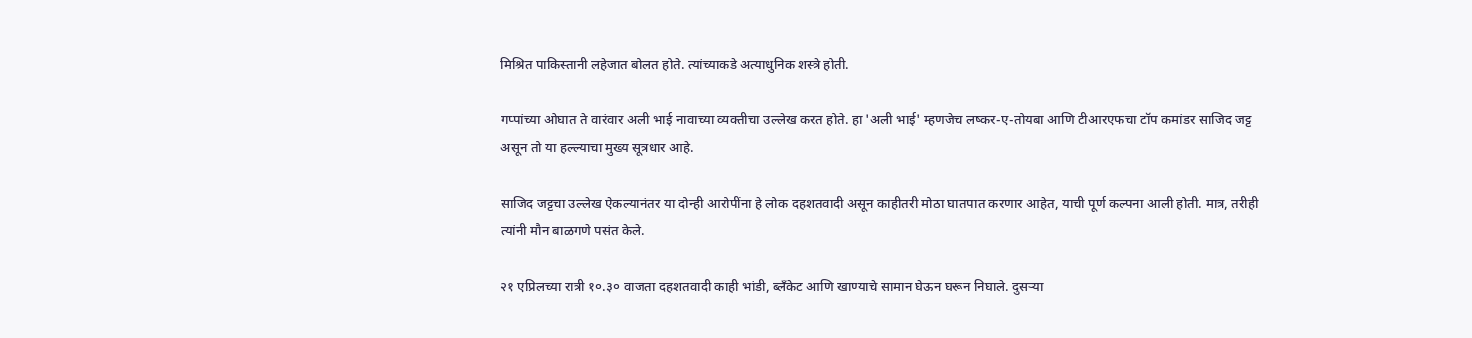मिश्रित पाकिस्तानी लहेजात बोलत होते. त्यांच्याकडे अत्याधुनिक शस्त्रे होती.

गप्पांच्या ओघात ते वारंवार अली भाई नावाच्या व्यक्तीचा उल्लेख करत होते. हा 'अली भाई' म्हणजेच लष्कर-ए-तोयबा आणि टीआरएफचा टॉप कमांडर साजिद जट्ट असून तो या हल्ल्याचा मुख्य सूत्रधार आहे.

साजिद जट्टचा उल्लेख ऐकल्यानंतर या दोन्ही आरोपींना हे लोक दहशतवादी असून काहीतरी मोठा घातपात करणार आहेत, याची पूर्ण कल्पना आली होती. मात्र, तरीही त्यांनी मौन बाळगणे पसंत केले.

२१ एप्रिलच्या रात्री १०.३० वाजता दहशतवादी काही भांडी, ब्लँकेट आणि खाण्याचे सामान घेऊन घरून निघाले. दुसऱ्या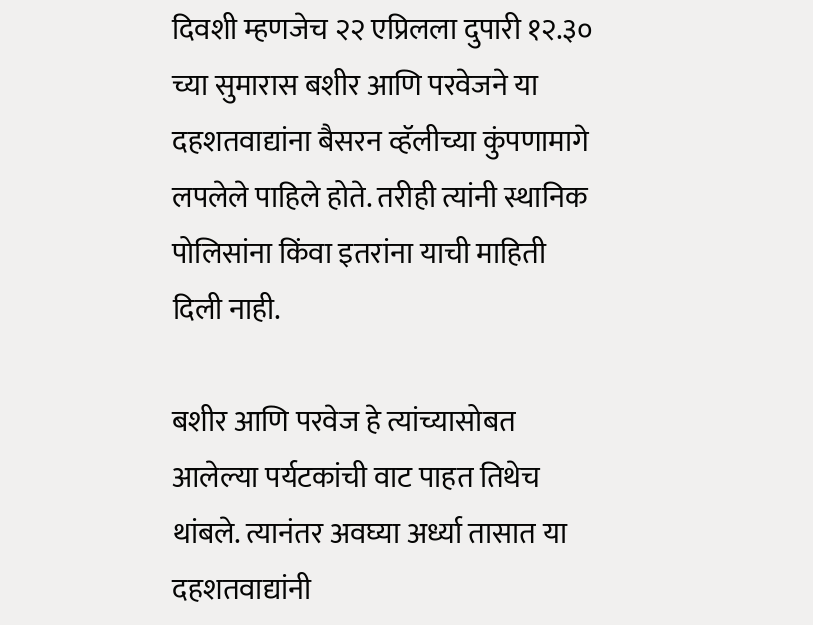दिवशी म्हणजेच २२ एप्रिलला दुपारी १२.३० च्या सुमारास बशीर आणि परवेजने या दहशतवाद्यांना बैसरन व्हॅलीच्या कुंपणामागे लपलेले पाहिले होते. तरीही त्यांनी स्थानिक पोलिसांना किंवा इतरांना याची माहिती दिली नाही.

बशीर आणि परवेज हे त्यांच्यासोबत आलेल्या पर्यटकांची वाट पाहत तिथेच थांबले. त्यानंतर अवघ्या अर्ध्या तासात या दहशतवाद्यांनी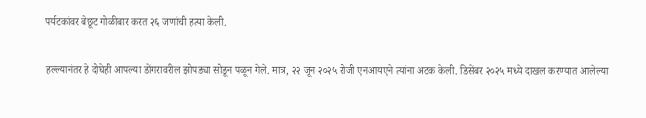पर्यटकांवर बेछूट गोळीबार करत २६ जणांची हत्या केली.

हल्ल्यानंतर हे दोघेही आपल्या डोंगरावरील झोपड्या सोडून पळून गेले. मात्र, २२ जून २०२५ रोजी एनआयएने त्यांना अटक केली. डिसेंबर २०२५ मध्ये दाखल करण्यात आलेल्या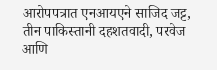आरोपपत्रात एनआयएने साजिद जट्ट, तीन पाकिस्तानी दहशतवादी, परवेज आणि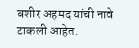बशीर अहमद यांची नावे टाकली आहेत.